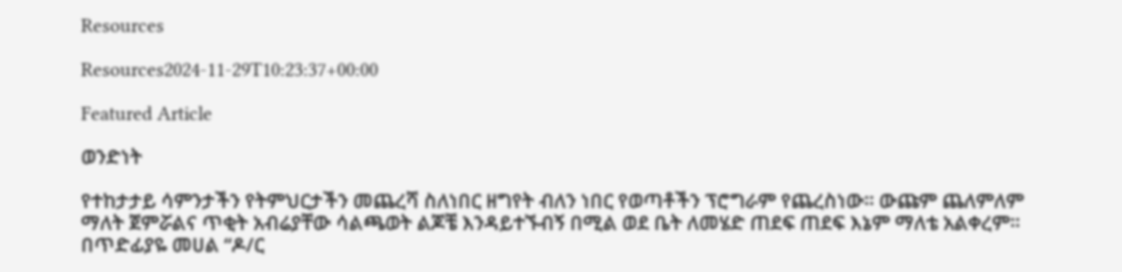Resources

Resources2024-11-29T10:23:37+00:00

Featured Article

ወንድነት

የተከታታይ ሳምንታችን የትምህርታችን መጨረሻ ስለነበር ዘግየት ብለን ነበር የወጣቶችን ፕሮግራም የጨረስነው። ውጩም ጨለምለም ማለት ጀምሯልና ጥቂት አብሬያቸው ሳልጫወት ልጆቼ እንዳይተኙብኝ በሚል ወደ ቤት ለመሄድ ጠደፍ ጠደፍ እኔም ማለቴ አልቀረም። በጥድፊያዬ መሀል “ዶ/ር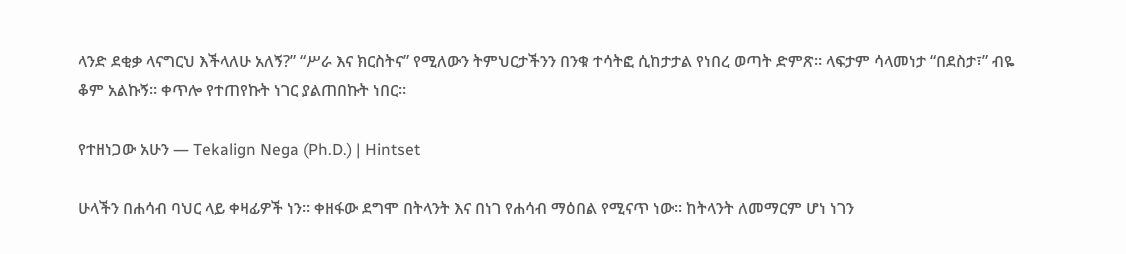ላንድ ደቂቃ ላናግርህ እችላለሁ አለኝ?” “ሥራ እና ክርስትና” የሚለውን ትምህርታችንን በንቁ ተሳትፎ ሲከታታል የነበረ ወጣት ድምጽ። ላፍታም ሳላመነታ “በደስታ፣” ብዬ ቆም አልኩኝ። ቀጥሎ የተጠየኩት ነገር ያልጠበኩት ነበር።

የተዘነጋው አሁን — Tekalign Nega (Ph.D.) | Hintset

ሁላችን በሐሳብ ባህር ላይ ቀዛፊዎች ነን። ቀዘፋው ደግሞ በትላንት እና በነገ የሐሳብ ማዕበል የሚናጥ ነው። ከትላንት ለመማርም ሆነ ነገን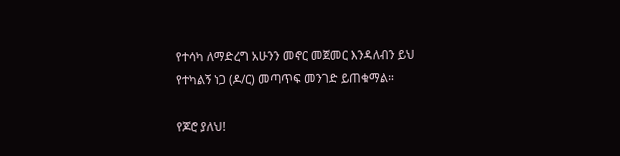የተሳካ ለማድረግ አሁንን መኖር መጀመር እንዳለብን ይህ የተካልኝ ነጋ (ዶ/ር) መጣጥፍ መንገድ ይጠቁማል።

የጆሮ ያለህ!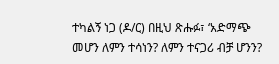ተካልኝ ነጋ (ዶ/ር) በዚህ ጽሑፉ፣ ‘አድማጭ መሆን ለምን ተሳነን? ለምን ተናጋሪ ብቻ ሆንን?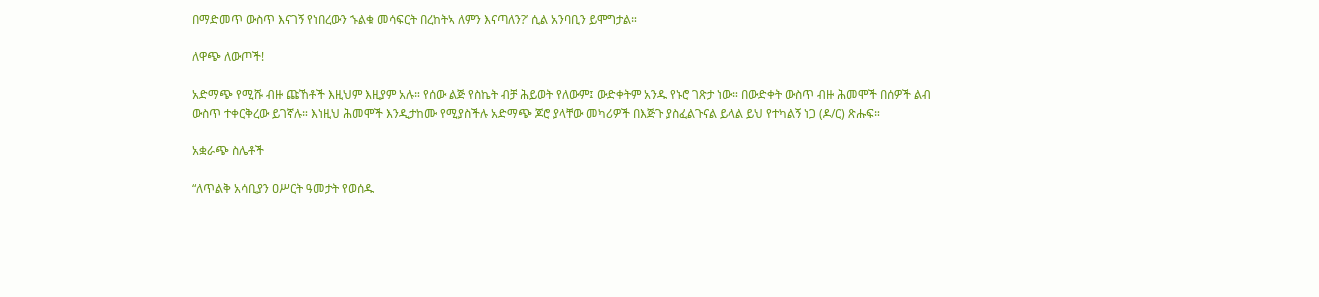በማድመጥ ውስጥ እናገኝ የነበረውን ኁልቁ መሳፍርት በረከትኣ ለምን እናጣለን?’ ሲል አንባቢን ይሞግታል።

ለዋጭ ለውጦች!

አድማጭ የሚሹ ብዙ ጩኸቶች እዚህም እዚያም አሉ። የሰው ልጅ የስኬት ብቻ ሕይወት የለውም፤ ውድቀትም አንዱ የኑሮ ገጽታ ነው። በውድቀት ውስጥ ብዙ ሕመሞች በሰዎች ልብ ውስጥ ተቀርቅረው ይገኛሉ። እነዚህ ሕመሞች እንዲታከሙ የሚያስችሉ አድማጭ ጆሮ ያላቸው መካሪዎች በእጅጉ ያስፈልጉናል ይላል ይህ የተካልኝ ነጋ (ዶ/ር) ጽሑፍ።

አቋራጭ ስሌቶች

“ለጥልቅ አሳቢያን ዐሥርት ዓመታት የወሰዱ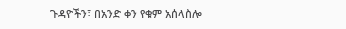ጉዳዮችን፣ በአንድ ቀን የቁም አሰላስሎ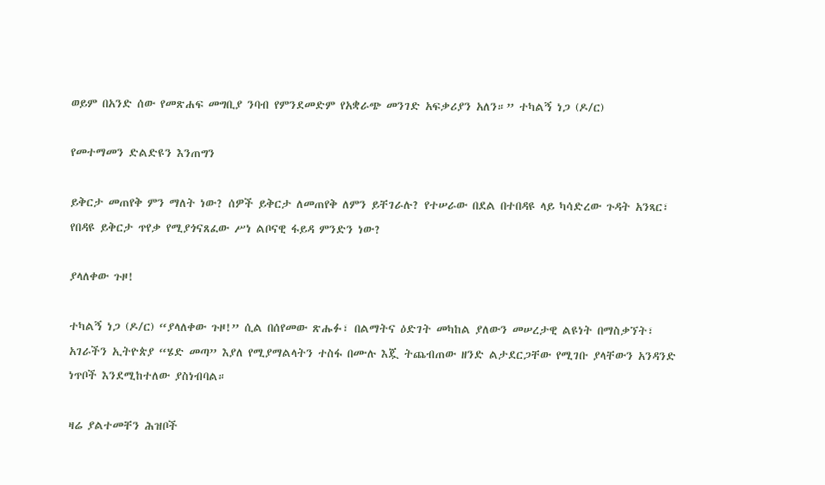ወይም በአንድ ሰው የመጽሐፍ መግቢያ ንባብ የምንደመድም የአቋራጭ መንገድ አፍቃሪያን አለን።” ተካልኝ ነጋ (ዶ/ር)

የመተማመን ድልድዩን እንጠግን

ይቅርታ መጠየቅ ምን ማለት ነው? ሰዎች ይቅርታ ለመጠየቅ ለምን ይቸገራሉ? የተሠራው በደል በተበዳዩ ላይ ካሳድረው ጉዳት አንጻር፣ የበዳዩ ይቅርታ ጥየቃ የሚያጎናጸፈው ሥነ ልቦናዊ ፋይዳ ምንድን ነው?

ያላለቀው ጉዞ!

ተካልኝ ነጋ (ዶ/ር) “ያላለቀው ጉዞ!” ሲል በሰየመው ጽሑፉ፣ በልማትና ዕድገት መካከል ያለውን መሠረታዊ ልዩነት በማስቃኘት፣ አገራችን ኢትዮጵያ “ሄድ መጣ” እያለ የሚያማልላትን ተስፋ በሙሉ እጇ ትጨብጠው ዘንድ ልታደርጋቸው የሚገቡ ያላቸውን አንዳንድ ነጥቦች እንደሚከተለው ያስነብባል።

ዛሬ ያልተመቸን ሕዝቦች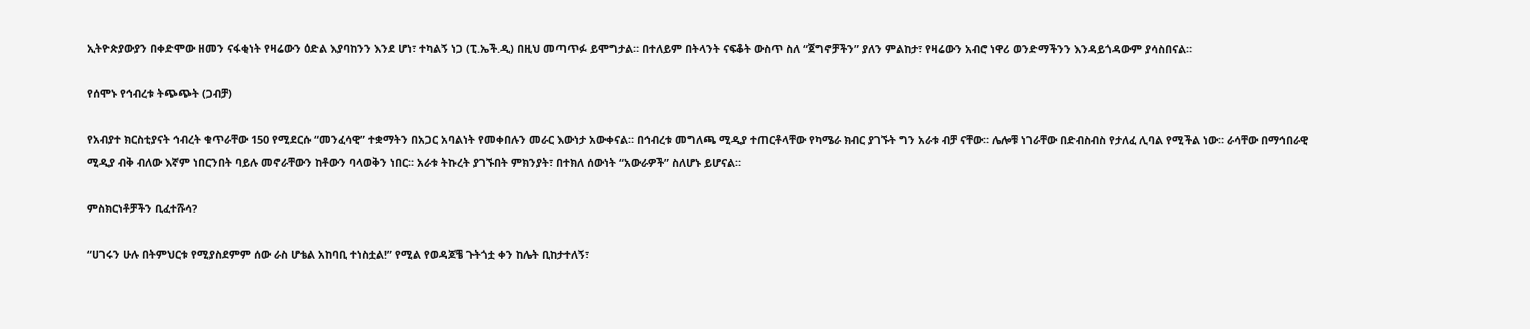ኢትዮጵያውያን በቀድሞው ዘመን ናፋቂነት የዛሬውን ዕድል እያባከንን እንደ ሆነ፣ ተካልኝ ነጋ (ፒ.ኤች.ዲ) በዚህ መጣጥፉ ይሞግታል። በተለይም በትላንት ናፍቆት ውስጥ ስለ “ጀግኖቻችን” ያለን ምልከታ፣ የዛሬውን አብሮ ነዋሪ ወንድማችንን እንዳይጎዳውም ያሳስበናል።

የሰሞኑ የኅብረቱ ትጭጭት (ጋብቻ)

የአብያተ ክርስቲያናት ኅብረት ቁጥራቸው 150 የሚደርሱ “መንፈሳዊ” ተቋማትን በአጋር አባልነት የመቀበሉን መራር እውነታ አውቀናል። በኅብረቱ መግለጫ ሚዲያ ተጠርቶላቸው የካሜራ ክብር ያገኙት ግን አራቱ ብቻ ናቸው። ሌሎቹ ነገራቸው በድብስብስ የታለፈ ሊባል የሚችል ነው። ራሳቸው በማኅበራዊ ሚዲያ ብቅ ብለው እኛም ነበርንበት ባይሉ መኖራቸውን ከቶውን ባላወቅን ነበር። አራቱ ትኩረት ያገኙበት ምክንያት፣ በተክለ ሰውነት “አውራዎች” ስለሆኑ ይሆናል።

ምስክርነቶቻችን ቢፈተሹሳ?

“ሀገሩን ሁሉ በትምህርቱ የሚያስደምም ሰው ራስ ሆቴል አከባቢ ተነስቷል!” የሚል የወዳጆቼ ጉትጎቷ ቀን ከሌት ቢከታተለኝ፣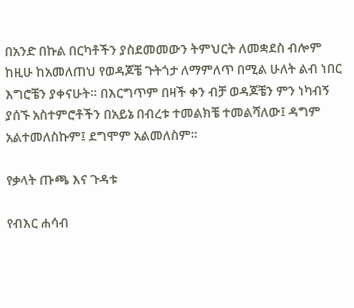በአንድ በኩል በርካቶችን ያስደመመውን ትምህርት ለመቋደስ ብሎም ከዚሁ ከአመለጠህ የወዳጆቼ ጉትጎታ ለማምለጥ በሚል ሁለት ልብ ነበር እግሮቼን ያቀናሁት። በእርግጥም በዛች ቀን ብቻ ወዳጆቼን ምን ነካብኝ ያሰኙ አስተምሮቶችን በአይኔ በብረቱ ተመልክቼ ተመልሻለው፤ ዳግም አልተመለስኩም፤ ደግሞም አልመለስም።

የቃላት ጡጫ እና ጉዳቱ

የብእር ሐሳብ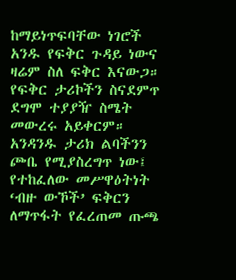ከማይነጥፍባቸው ነገሮች አንዱ የፍቅር ጉዳይ ነውና ዛሬም ስለ ፍቅር እናውጋ። የፍቅር ታሪኮችን ስናደምጥ ደግሞ ተያያዥ ስሜት መውረሩ አይቀርም። አንዳንዱ ታሪክ ልባችንን ጮቤ የሚያስረግጥ ነው፤ የተከፈለው መሥዋዕትነት ‘ብዙ ውኾች’ ፍቅርን ለማጥፋት የፈረጠመ ጡጫ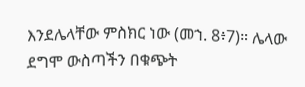እንደሌላቸው ምስክር ነው (መኀ. 8፥7)። ሌላው ደግሞ ውስጣችን በቁጭት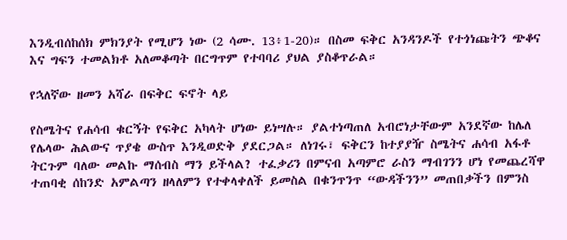እንዲብሰከሰክ ምክንያት የሚሆን ነው (2 ሳሙ. 13፥1-20)። በስመ ፍቅር አንዳንዶች የተጎነጩትን ጭቆና እና ግፍን ተመልክቶ አለመቆጣት በርግጥም የተባባሪ ያህል ያስቆጥራል።

የኋለኛው ዘመን አሻራ በፍቅር ፍኖት ላይ

የስሜትና የሐሳብ ቁርኝት የፍቅር አካላት ሆነው ይነሣሉ። ያልተነጣጠለ አብሮነታቸውም አንደኛው ከሌለ የሌላው ሕልውና ጥያቄ ውስጥ እንዲወድቅ ያደርጋል። ለነገሩ፣ ፍቅርን ከተያያዥ ስሜትና ሐሳብ አፋቶ ትርጉም ባለው መልኩ ማሰብስ ማን ይችላል? ተፈቃሪን በምናብ አጣምሮ ራስን ማብገንን ሆነ የመጨረሻዋ ተጠባቂ ሰከንድ አምልጣን ዘላለምን የተቀላቀለች ይመስል በቁንጥንጥ “ውዳችንን” መጠበቃችን በምንስ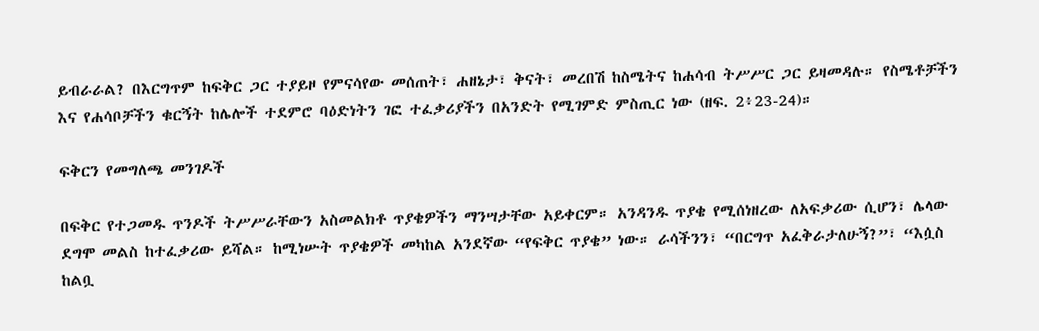ይብራራል? በእርግጥም ከፍቅር ጋር ተያይዞ የምናሳየው መሰጠት፣ ሐዘኔታ፣ ቅናት፣ መረበሽ ከስሜትና ከሐሳብ ትሥሥር ጋር ይዛመዳሉ። የስሜቶቻችን እና የሐሳቦቻችን ቁርኝት ከሌሎች ተደምሮ ባዕድነትን ገፎ ተፈቃሪያችን በአንድት የሚገምድ ምስጢር ነው (ዘፍ. 2፥23-24)።

ፍቅርን የመግለጫ መንገዶች

በፍቅር የተጋመዱ ጥንዶች ትሥሥራቸውን አስመልክቶ ጥያቄዎችን ማንሣታቸው አይቀርም። አንዳንዱ ጥያቄ የሚሰነዘረው ለአፍቃሪው ሲሆን፣ ሌላው ደግሞ መልስ ከተፈቃሪው ይሻል። ከሚነሡት ጥያቄዎች መካከል አንደኛው “የፍቅር ጥያቄ” ነው። ራሳችንን፣ “በርግጥ አፈቅራታለሁኝ?”፣ “እሷስ ከልቧ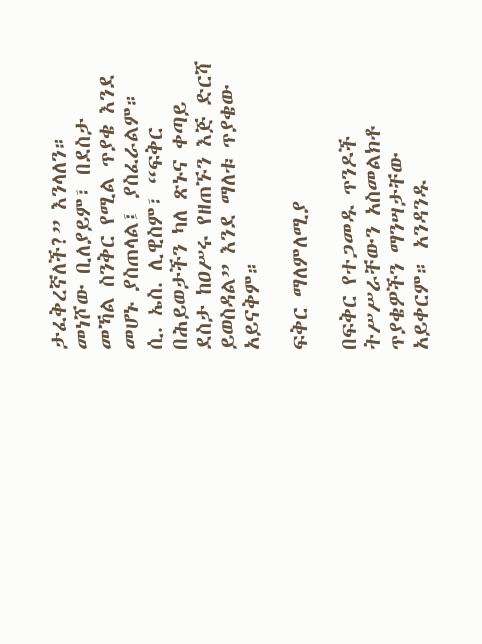ታፈቅረኛለች?” እንላለን። መነሾው ቢለያይም፣ በደስታ መኻል ስንቅር የሚል ጥያቄ እንደ መሆኑ ያስጠላል፤ ያስፈራልም። ሲ. ኤስ. ሊዊስም፣ “ፍቅር በሕይወታችን ካለ ጽኑና ቀጣይ ደስታ ከዐሥሩ የዘጠኙን እጅ ድርሻ ይወስዳል” እንደ ማለቱ ጥያቄው አይናቅም።

ፍቅር ማለምለሚያ

በፍቅር የተጋመዱ ጥንዶች ትሥሥራቸውን አስመልክቶ ጥያቄዎችን ማንሣታቸው አይቀርም። አንዳንዱ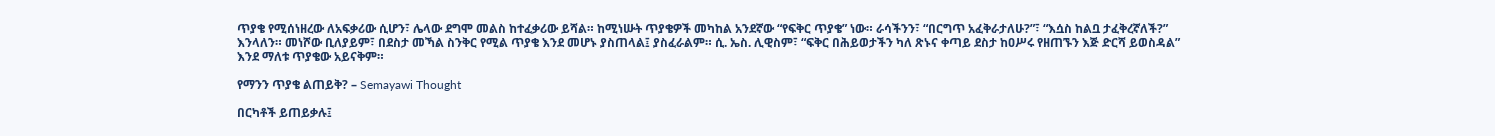ጥያቄ የሚሰነዘረው ለአፍቃሪው ሲሆን፣ ሌላው ደግሞ መልስ ከተፈቃሪው ይሻል። ከሚነሡት ጥያቄዎች መካከል አንደኛው “የፍቅር ጥያቄ” ነው። ራሳችንን፣ “በርግጥ አፈቅራታለሁ?”፣ “እሷስ ከልቧ ታፈቅረኛለች?” እንላለን። መነሾው ቢለያይም፣ በደስታ መኻል ስንቅር የሚል ጥያቄ እንደ መሆኑ ያስጠላል፤ ያስፈራልም። ሲ. ኤስ. ሊዊስም፣ “ፍቅር በሕይወታችን ካለ ጽኑና ቀጣይ ደስታ ከዐሥሩ የዘጠኙን እጅ ድርሻ ይወስዳል” እንደ ማለቱ ጥያቄው አይናቅም።

የማንን ጥያቄ ልጠይቅ? – Semayawi Thought

በርካቶች ይጠይቃሉ፤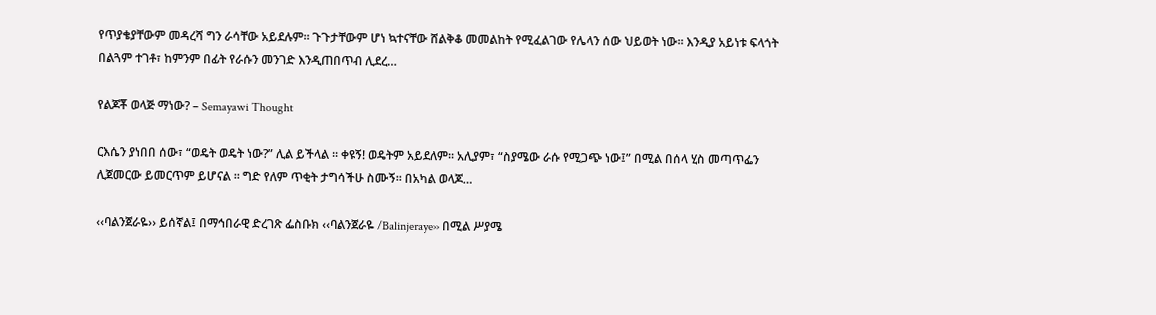የጥያቄያቸውም መዳረሻ ግን ራሳቸው አይደሉም፡፡ ጉጉታቸውም ሆነ ኳተናቸው ሸልቅቆ መመልከት የሚፈልገው የሌላን ሰው ህይወት ነው፡፡ እንዲያ አይነቱ ፍላጎት በልጓም ተገቶ፣ ከምንም በፊት የራሱን መንገድ እንዲጠበጥብ ሊደረ…

የልጆቾ ወላጅ ማነው? – Semayawi Thought

ርእሴን ያነበበ ሰው፣ “ወዴት ወዴት ነው?” ሊል ይችላል ፡፡ ቀዩኝ! ወዴትም አይደለም፡፡ አሊያም፣ “ስያሜው ራሱ የሚጋጭ ነው፤” በሚል በሰላ ሂስ መጣጥፌን ሊጀመርው ይመርጥም ይሆናል ፡፡ ግድ የለም ጥቂት ታግሳችሁ ስሙኝ፡፡ በአካል ወላጆ…

‹‹ባልንጀራዬ›› ይሰኛል፤ በማኅበራዊ ድረገጽ ፌስቡክ ‹‹ባልንጀራዬ /Balinjeraye›› በሚል ሥያሜ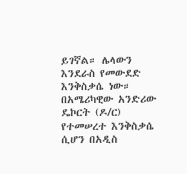ይገኛል። ሌላውን እንደራስ የመውደድ እንቅስቃሴ ነው። በአሜሪካዊው አንድሪው ዴኮርት (ዶ/ር) የተመሠረተ እንቅስቃሴ ሲሆን በአዲስ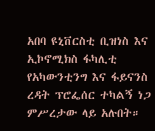አበባ ዩኒቨርስቲ ቢዝነስ እና ኢኮኖሚክስ ፋካሊቲ የአካውንቲንግ እና ፋይናንስ ረዳት ፕሮፌሰር ተካልኝ ነጋ ምሥረታው ላይ አሉበት።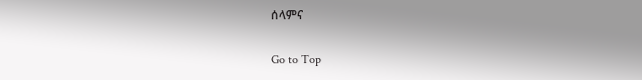ሰላምና

Go to Top